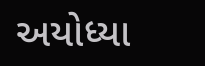અયોધ્યા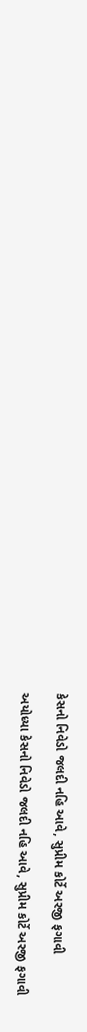કેસનો નિવેડો જલદી નહિ આવે, સુપ્રીમ કોર્ટે અરજી ફગાવી

અયોધ્યા કેસનો નિવેડો જલદી નહિ આવે, સુપ્રીમ કોર્ટે અરજી ફગાવી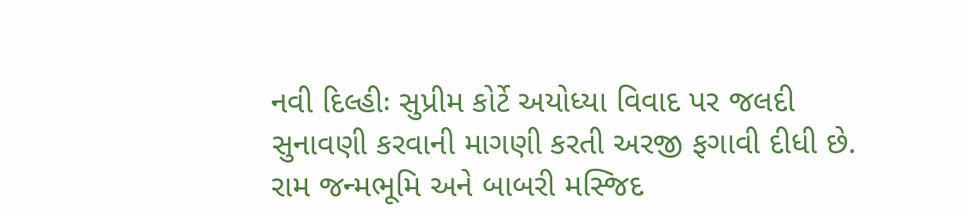નવી દિલ્હીઃ સુપ્રીમ કોર્ટે અયોધ્યા વિવાદ પર જલદી સુનાવણી કરવાની માગણી કરતી અરજી ફગાવી દીધી છે. રામ જન્મભૂમિ અને બાબરી મસ્જિદ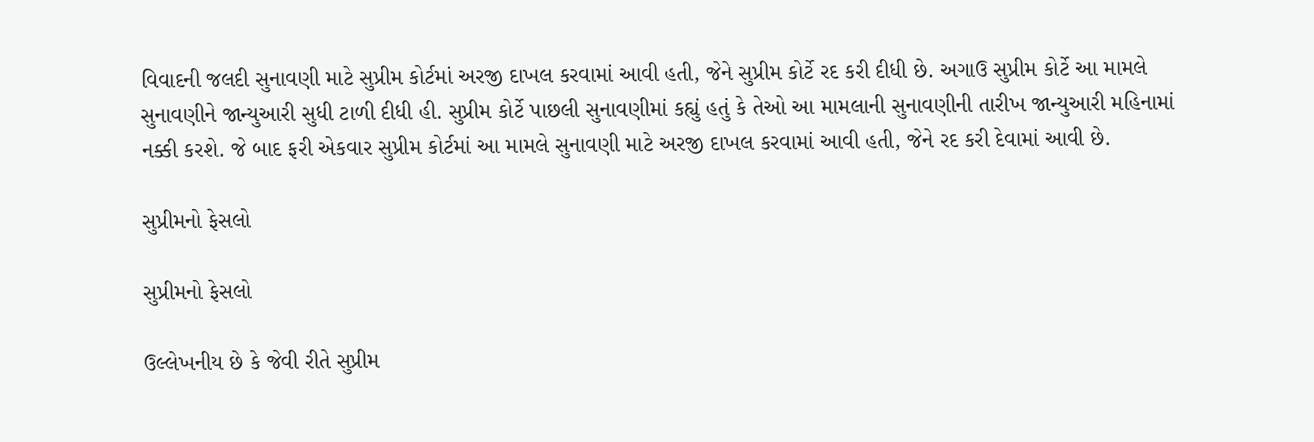વિવાદની જલદી સુનાવણી માટે સુપ્રીમ કોર્ટમાં અરજી દાખલ કરવામાં આવી હતી, જેને સુપ્રીમ કોર્ટે રદ કરી દીધી છે. અગાઉ સુપ્રીમ કોર્ટે આ મામલે સુનાવણીને જાન્યુઆરી સુધી ટાળી દીધી હી. સુપ્રીમ કોર્ટે પાછલી સુનાવણીમાં કહ્યું હતું કે તેઓ આ મામલાની સુનાવણીની તારીખ જાન્યુઆરી મહિનામાં નક્કી કરશે. જે બાદ ફરી એકવાર સુપ્રીમ કોર્ટમાં આ મામલે સુનાવણી માટે અરજી દાખલ કરવામાં આવી હતી, જેને રદ કરી દેવામાં આવી છે.

સુપ્રીમનો ફેસલો

સુપ્રીમનો ફેસલો

ઉલ્લેખનીય છે કે જેવી રીતે સુપ્રીમ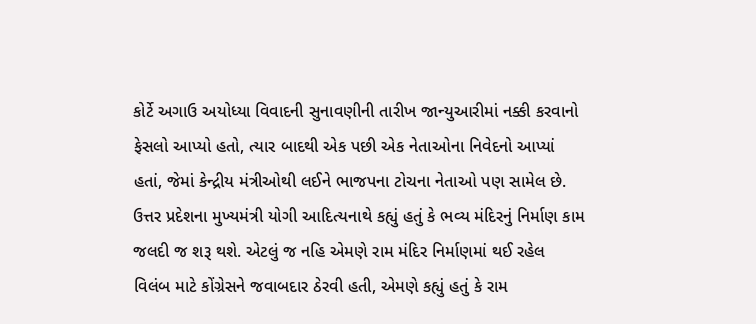કોર્ટે અગાઉ અયોધ્યા વિવાદની સુનાવણીની તારીખ જાન્યુઆરીમાં નક્કી કરવાનો ફેસલો આપ્યો હતો, ત્યાર બાદથી એક પછી એક નેતાઓના નિવેદનો આપ્યાં હતાં, જેમાં કેન્દ્રીય મંત્રીઓથી લઈને ભાજપના ટોચના નેતાઓ પણ સામેલ છે. ઉત્તર પ્રદેશના મુખ્યમંત્રી યોગી આદિત્યનાથે કહ્યું હતું કે ભવ્ય મંદિરનું નિર્માણ કામ જલદી જ શરૂ થશે. એટલું જ નહિ એમણે રામ મંદિર નિર્માણમાં થઈ રહેલ વિલંબ માટે કોંગ્રેસને જવાબદાર ઠેરવી હતી, એમણે કહ્યું હતું કે રામ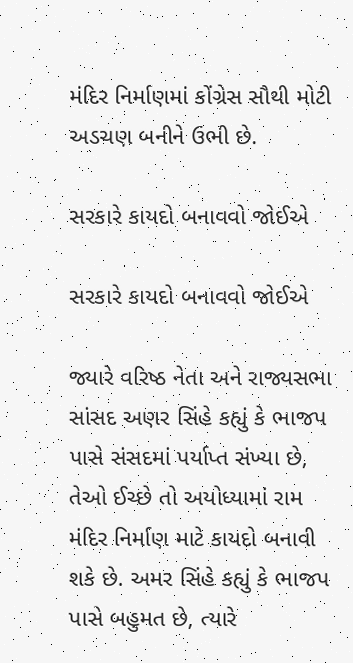મંદિર નિર્માણમાં કોંગ્રેસ સૌથી મોટી અડચણ બનીને ઉભી છે.

સરકારે કાયદો બનાવવો જોઈએ

સરકારે કાયદો બનાવવો જોઈએ

જ્યારે વરિષ્ઠ નેતા અને રાજ્યસભા સાંસદ અણર સિંહે કહ્યું કે ભાજપ પાસે સંસદમાં પર્યાપ્ત સંખ્યા છે, તેઓ ઈચ્છે તો અયોધ્યામાં રામ મંદિર નિર્માણ માટે કાયદો બનાવી શકે છે. અમર સિંહે કહ્યું કે ભાજપ પાસે બહુમત છે, ત્યારે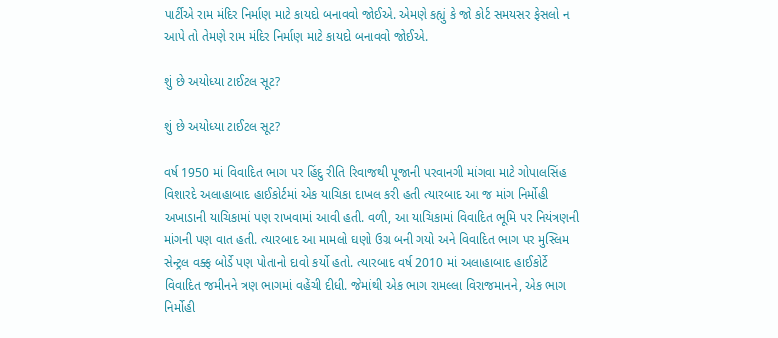પાર્ટીએ રામ મંદિર નિર્માણ માટે કાયદો બનાવવો જોઈએ. એમણે કહ્યું કે જો કોર્ટ સમયસર ફેસલો ન આપે તો તેમણે રામ મંદિર નિર્માણ માટે કાયદો બનાવવો જોઈએ.

શું છે અયોધ્યા ટાઈટલ સૂટ?

શું છે અયોધ્યા ટાઈટલ સૂટ?

વર્ષ 1950 માં વિવાદિત ભાગ પર હિંદુ રીતિ રિવાજથી પૂજાની પરવાનગી માંગવા માટે ગોપાલસિંહ વિશારદે અલાહાબાદ હાઈકોર્ટમાં એક યાચિકા દાખલ કરી હતી ત્યારબાદ આ જ માંગ નિર્મોહી અખાડાની યાચિકામાં પણ રાખવામાં આવી હતી. વળી, આ યાચિકામાં વિવાદિત ભૂમિ પર નિયંત્રણની માંગની પણ વાત હતી. ત્યારબાદ આ મામલો ઘણો ઉગ્ર બની ગયો અને વિવાદિત ભાગ પર મુસ્લિમ સેન્ટ્રલ વક્ફ બોર્ડે પણ પોતાનો દાવો કર્યો હતો. ત્યારબાદ વર્ષ 2010 માં અલાહાબાદ હાઈકોર્ટે વિવાદિત જમીનને ત્રણ ભાગમાં વહેંચી દીધી. જેમાંથી એક ભાગ રામલ્લા વિરાજમાનને, એક ભાગ નિર્મોહી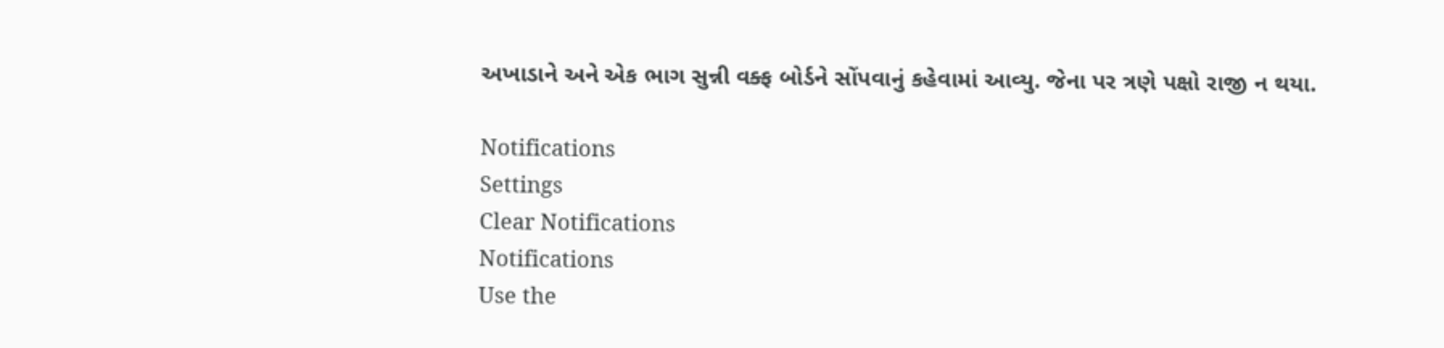અખાડાને અને એક ભાગ સુન્ની વક્ફ બોર્ડને સોંપવાનું કહેવામાં આવ્યુ. જેના પર ત્રણે પક્ષો રાજી ન થયા.

Notifications
Settings
Clear Notifications
Notifications
Use the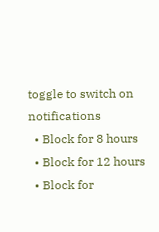toggle to switch on notifications
  • Block for 8 hours
  • Block for 12 hours
  • Block for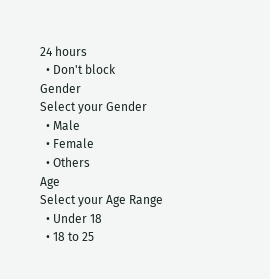24 hours
  • Don't block
Gender
Select your Gender
  • Male
  • Female
  • Others
Age
Select your Age Range
  • Under 18
  • 18 to 25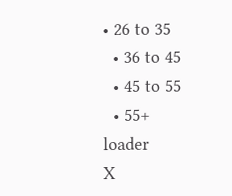• 26 to 35
  • 36 to 45
  • 45 to 55
  • 55+
loader
X